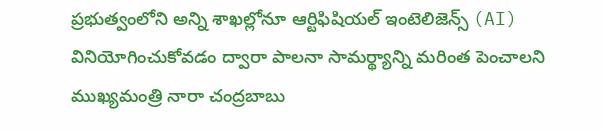ప్రభుత్వంలోని అన్ని శాఖల్లోనూ ఆర్టిఫిషియల్ ఇంటెలిజెన్స్ (AI) వినియోగించుకోవడం ద్వారా పాలనా సామర్థ్యాన్ని మరింత పెంచాలని ముఖ్యమంత్రి నారా చంద్రబాబు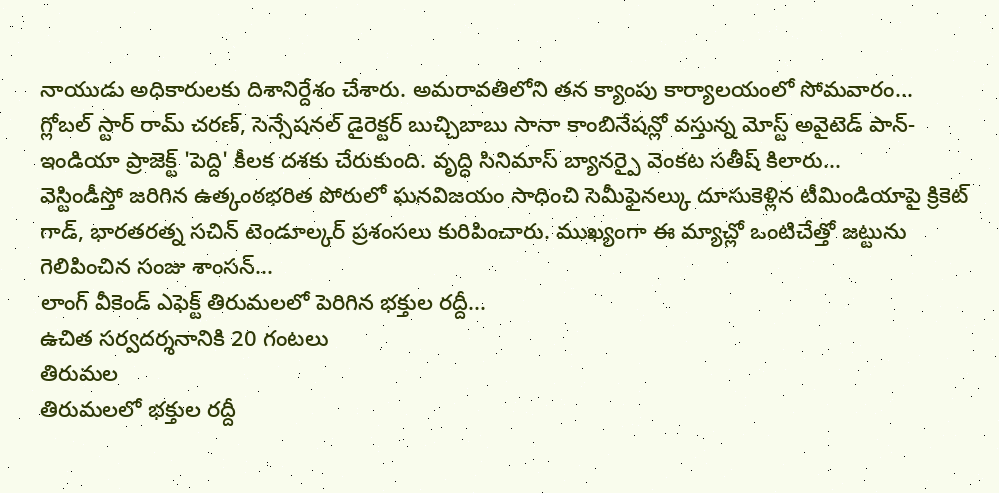నాయుడు అధికారులకు దిశానిర్దేశం చేశారు. అమరావతిలోని తన క్యాంపు కార్యాలయంలో సోమవారం...
గ్లోబల్ స్టార్ రామ్ చరణ్, సెన్సేషనల్ డైరెక్టర్ బుచ్చిబాబు సానా కాంబినేషన్లో వస్తున్న మోస్ట్ అవైటెడ్ పాన్-ఇండియా ప్రాజెక్ట్ 'పెద్ది' కీలక దశకు చేరుకుంది. వృద్ధి సినిమాస్ బ్యానర్పై వెంకట సతీష్ కిలారు...
వెస్టిండీస్తో జరిగిన ఉత్కంఠభరిత పోరులో ఘనవిజయం సాధించి సెమీఫైనల్కు దూసుకెళ్లిన టీమిండియాపై క్రికెట్ గాడ్, భారతరత్న సచిన్ టెండూల్కర్ ప్రశంసలు కురిపించారు. ముఖ్యంగా ఈ మ్యాచ్లో ఒంటిచేత్తో జట్టును గెలిపించిన సంజు శాంసన్...
లాంగ్ వీకెండ్ ఎఫెక్ట్ తిరుమలలో పెరిగిన భక్తుల రద్దీ...
ఉచిత సర్వదర్శనానికి 20 గంటలు
తిరుమల
తిరుమలలో భక్తుల రద్దీ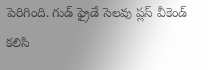పెరిగింది. గుడ్ ఫ్రైడే సెలవు ప్లస్ వీకెండ్ కలిసి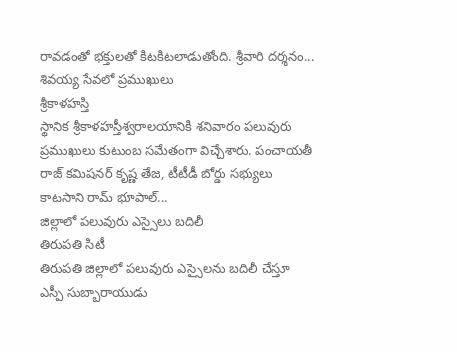రావడంతో భక్తులతో కిటకిటలాడుతోంది. శ్రీవారి దర్శనం...
శివయ్య సేవలో ప్రముఖులు
శ్రీకాళహస్తి
స్థానిక శ్రీకాళహస్తీశ్వరాలయానికి శనివారం పలువురు ప్రముఖులు కుటుంబ సమేతంగా విచ్చేశారు. పంచాయతీ రాజ్ కమిషనర్ కృష్ణ తేజ, టీటీడీ బోర్డు సభ్యులు కాటసాని రామ్ భూపాల్...
జిల్లాలో పలువురు ఎస్సైలు బదిలీ
తిరుపతి సిటీ
తిరుపతి జిల్లాలో పలువురు ఎస్సైలను బదిలీ చేస్తూ ఎస్పీ సుబ్బారాయుడు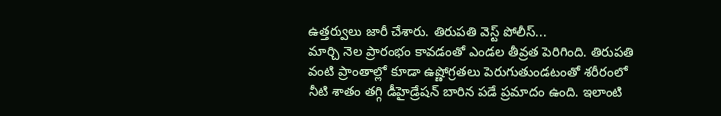ఉత్తర్వులు జారీ చేశారు. తిరుపతి వెస్ట్ పోలీస్...
మార్చి నెల ప్రారంభం కావడంతో ఎండల తీవ్రత పెరిగింది. తిరుపతి వంటి ప్రాంతాల్లో కూడా ఉష్ణోగ్రతలు పెరుగుతుండటంతో శరీరంలో నీటి శాతం తగ్గి డీహైడ్రేషన్ బారిన పడే ప్రమాదం ఉంది. ఇలాంటి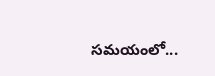సమయంలో...